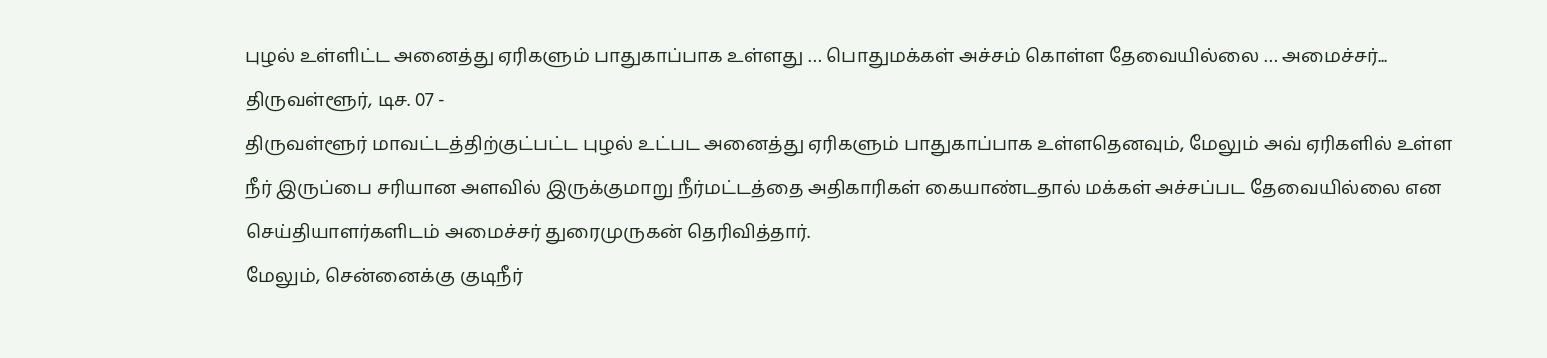புழல் உள்ளிட்ட அனைத்து ஏரிகளும் பாதுகாப்பாக உள்ளது … பொதுமக்கள் அச்சம் கொள்ள தேவையில்லை … அமைச்சர்...
திருவள்ளூர், டிச. 07 -
திருவள்ளூர் மாவட்டத்திற்குட்பட்ட புழல் உட்பட அனைத்து ஏரிகளும் பாதுகாப்பாக உள்ளதெனவும், மேலும் அவ் ஏரிகளில் உள்ள நீர் இருப்பை சரியான அளவில் இருக்குமாறு நீர்மட்டத்தை அதிகாரிகள் கையாண்டதால் மக்கள் அச்சப்பட தேவையில்லை என செய்தியாளர்களிடம் அமைச்சர் துரைமுருகன் தெரிவித்தார்.
மேலும், சென்னைக்கு குடிநீர்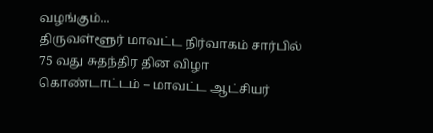வழங்கும்...
திருவள்ளூர் மாவட்ட நிர்வாகம் சார்பில் 75 வது சுதந்திர தின விழா கொண்டாட்டம் – மாவட்ட ஆட்சியர்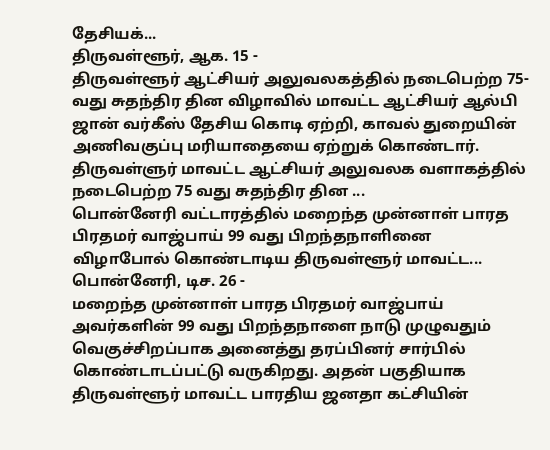தேசியக்...
திருவள்ளூர், ஆக. 15 -
திருவள்ளூர் ஆட்சியர் அலுவலகத்தில் நடைபெற்ற 75-வது சுதந்திர தின விழாவில் மாவட்ட ஆட்சியர் ஆல்பி ஜான் வர்கீஸ் தேசிய கொடி ஏற்றி, காவல் துறையின் அணிவகுப்பு மரியாதையை ஏற்றுக் கொண்டார்.
திருவள்ளுர் மாவட்ட ஆட்சியர் அலுவலக வளாகத்தில் நடைபெற்ற 75 வது சுதந்திர தின ...
பொன்னேரி வட்டாரத்தில் மறைந்த முன்னாள் பாரத பிரதமர் வாஜ்பாய் 99 வது பிறந்தநாளினை விழாபோல் கொண்டாடிய திருவள்ளூர் மாவட்ட...
பொன்னேரி, டிச. 26 -
மறைந்த முன்னாள் பாரத பிரதமர் வாஜ்பாய் அவர்களின் 99 வது பிறந்தநாளை நாடு முழுவதும் வெகுச்சிறப்பாக அனைத்து தரப்பினர் சார்பில் கொண்டாடப்பட்டு வருகிறது. அதன் பகுதியாக திருவள்ளூர் மாவட்ட பாரதிய ஜனதா கட்சியின்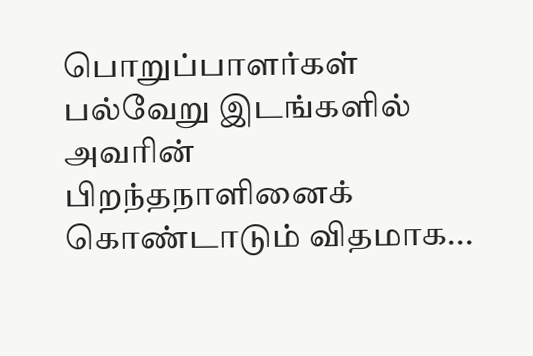பொறுப்பாளர்கள் பல்வேறு இடங்களில் அவரின் பிறந்தநாளினைக் கொண்டாடும் விதமாக...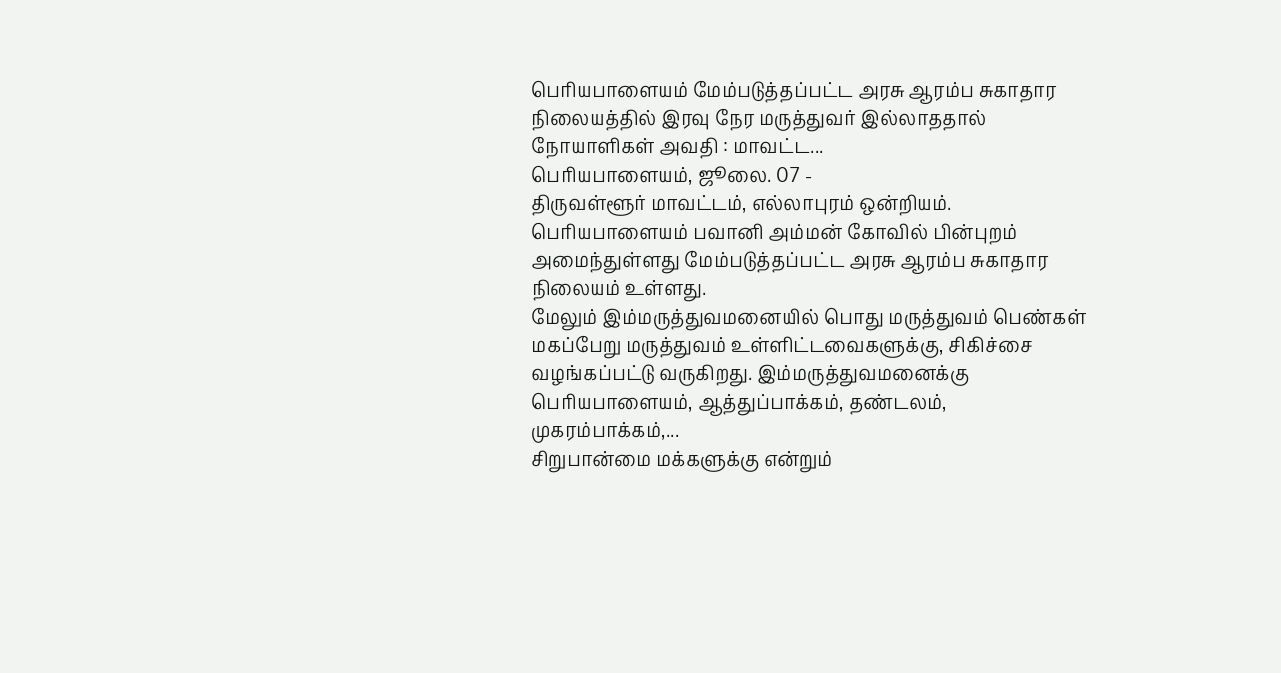பெரியபாளையம் மேம்படுத்தப்பட்ட அரசு ஆரம்ப சுகாதார நிலையத்தில் இரவு நேர மருத்துவர் இல்லாததால் நோயாளிகள் அவதி : மாவட்ட...
பெரியபாளையம், ஜூலை. 07 -
திருவள்ளூர் மாவட்டம், எல்லாபுரம் ஒன்றியம். பெரியபாளையம் பவானி அம்மன் கோவில் பின்புறம் அமைந்துள்ளது மேம்படுத்தப்பட்ட அரசு ஆரம்ப சுகாதார நிலையம் உள்ளது.
மேலும் இம்மருத்துவமனையில் பொது மருத்துவம் பெண்கள் மகப்பேறு மருத்துவம் உள்ளிட்டவைகளுக்கு, சிகிச்சை வழங்கப்பட்டு வருகிறது. இம்மருத்துவமனைக்கு பெரியபாளையம், ஆத்துப்பாக்கம், தண்டலம், முகரம்பாக்கம்,...
சிறுபான்மை மக்களுக்கு என்றும்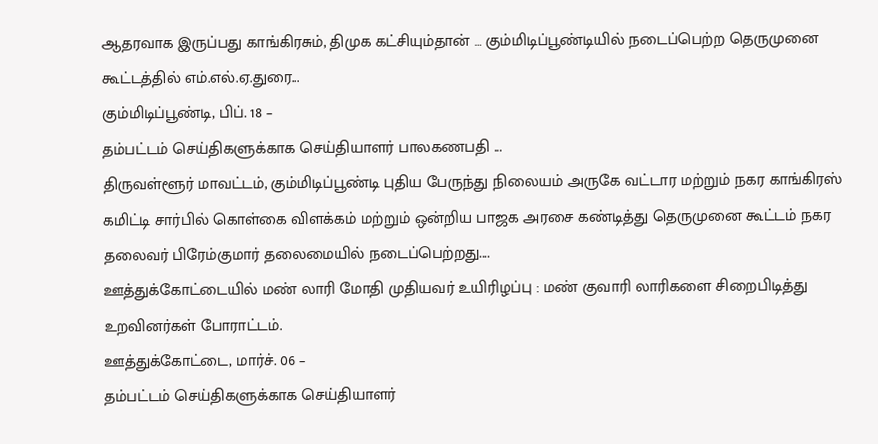ஆதரவாக இருப்பது காங்கிரசும், திமுக கட்சியும்தான் … கும்மிடிப்பூண்டியில் நடைப்பெற்ற தெருமுனை கூட்டத்தில் எம்.எல்.ஏ.துரை...
கும்மிடிப்பூண்டி, பிப். 18 –
தம்பட்டம் செய்திகளுக்காக செய்தியாளர் பாலகணபதி ...
திருவள்ளூர் மாவட்டம், கும்மிடிப்பூண்டி புதிய பேருந்து நிலையம் அருகே வட்டார மற்றும் நகர காங்கிரஸ் கமிட்டி சார்பில் கொள்கை விளக்கம் மற்றும் ஒன்றிய பாஜக அரசை கண்டித்து தெருமுனை கூட்டம் நகர தலைவர் பிரேம்குமார் தலைமையில் நடைப்பெற்றது....
ஊத்துக்கோட்டையில் மண் லாரி மோதி முதியவர் உயிரிழப்பு : மண் குவாரி லாரிகளை சிறைபிடித்து உறவினர்கள் போராட்டம்.
ஊத்துக்கோட்டை, மார்ச். 06 –
தம்பட்டம் செய்திகளுக்காக செய்தியாளர்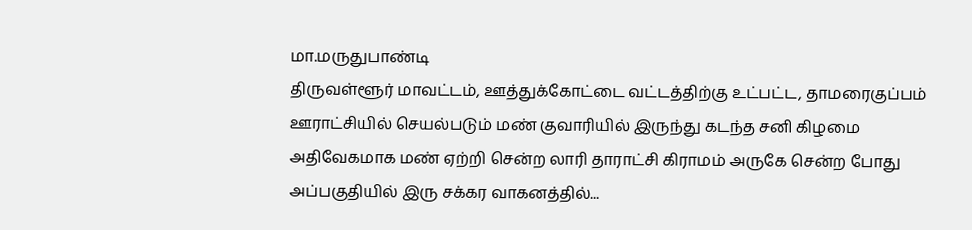மா.மருதுபாண்டி
திருவள்ளூர் மாவட்டம், ஊத்துக்கோட்டை வட்டத்திற்கு உட்பட்ட, தாமரைகுப்பம் ஊராட்சியில் செயல்படும் மண் குவாரியில் இருந்து கடந்த சனி கிழமை அதிவேகமாக மண் ஏற்றி சென்ற லாரி தாராட்சி கிராமம் அருகே சென்ற போது அப்பகுதியில் இரு சக்கர வாகனத்தில்...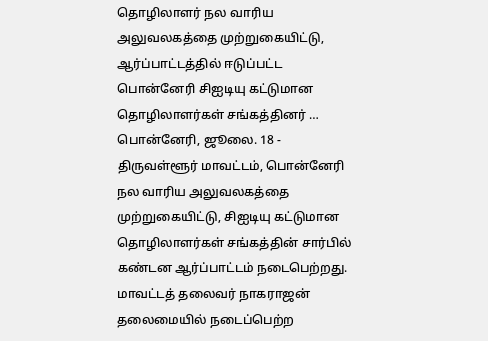தொழிலாளர் நல வாரிய அலுவலகத்தை முற்றுகையிட்டு, ஆர்ப்பாட்டத்தில் ஈடுப்பட்ட பொன்னேரி சிஐடியு கட்டுமான தொழிலாளர்கள் சங்கத்தினர் …
பொன்னேரி, ஜூலை. 18 -
திருவள்ளூர் மாவட்டம், பொன்னேரி நல வாரிய அலுவலகத்தை முற்றுகையிட்டு, சிஐடியு கட்டுமான தொழிலாளர்கள் சங்கத்தின் சார்பில் கண்டன ஆர்ப்பாட்டம் நடைபெற்றது.
மாவட்டத் தலைவர் நாகராஜன் தலைமையில் நடைப்பெற்ற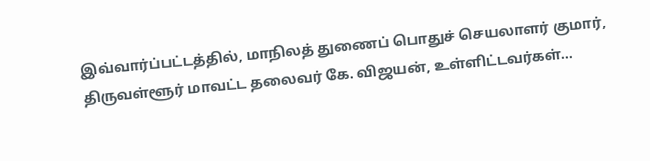இவ்வார்ப்பட்டத்தில், மாநிலத் துணைப் பொதுச் செயலாளர் குமார், திருவள்ளூர் மாவட்ட தலைவர் கே. விஜயன், உள்ளிட்டவர்கள்...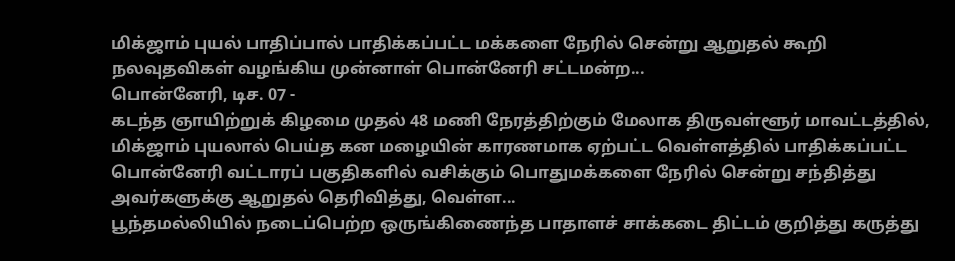மிக்ஜாம் புயல் பாதிப்பால் பாதிக்கப்பட்ட மக்களை நேரில் சென்று ஆறுதல் கூறி நலவுதவிகள் வழங்கிய முன்னாள் பொன்னேரி சட்டமன்ற...
பொன்னேரி, டிச. 07 -
கடந்த ஞாயிற்றுக் கிழமை முதல் 48 மணி நேரத்திற்கும் மேலாக திருவள்ளூர் மாவட்டத்தில், மிக்ஜாம் புயலால் பெய்த கன மழையின் காரணமாக ஏற்பட்ட வெள்ளத்தில் பாதிக்கப்பட்ட பொன்னேரி வட்டாரப் பகுதிகளில் வசிக்கும் பொதுமக்களை நேரில் சென்று சந்தித்து அவர்களுக்கு ஆறுதல் தெரிவித்து, வெள்ள...
பூந்தமல்லியில் நடைப்பெற்ற ஒருங்கிணைந்த பாதாளச் சாக்கடை திட்டம் குறித்து கருத்து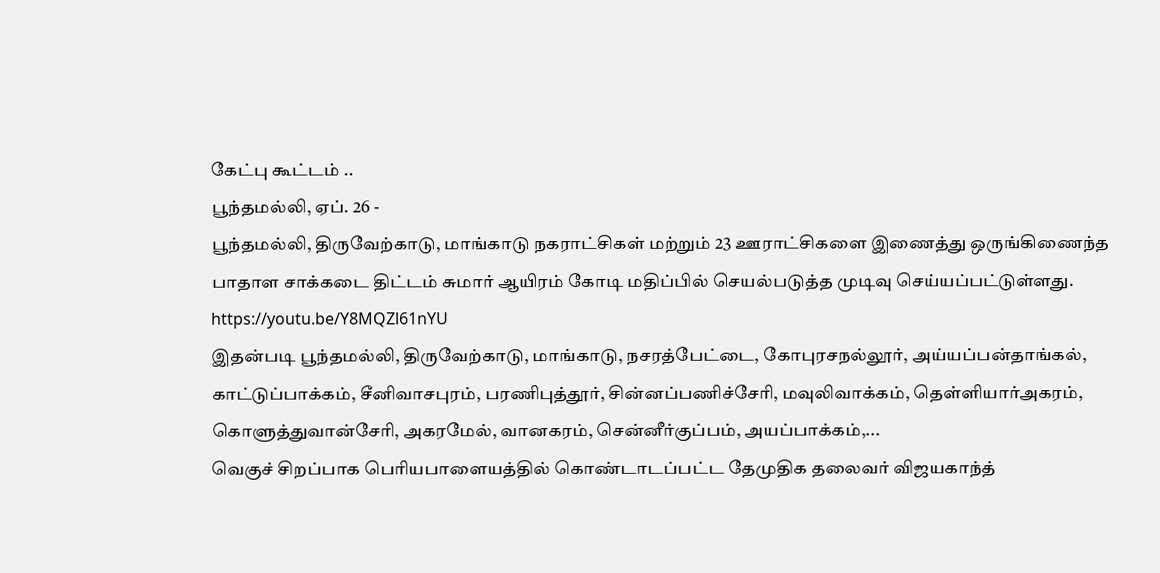கேட்பு கூட்டம் ..
பூந்தமல்லி, ஏப். 26 -
பூந்தமல்லி, திருவேற்காடு, மாங்காடு நகராட்சிகள் மற்றும் 23 ஊராட்சிகளை இணைத்து ஒருங்கிணைந்த பாதாள சாக்கடை திட்டம் சுமார் ஆயிரம் கோடி மதிப்பில் செயல்படுத்த முடிவு செய்யப்பட்டுள்ளது.
https://youtu.be/Y8MQZl61nYU
இதன்படி பூந்தமல்லி, திருவேற்காடு, மாங்காடு, நசரத்பேட்டை, கோபுரசநல்லூர், அய்யப்பன்தாங்கல், காட்டுப்பாக்கம், சீனிவாசபுரம், பரணிபுத்தூர், சின்னப்பணிச்சேரி, மவுலிவாக்கம், தெள்ளியார்அகரம், கொளுத்துவான்சேரி, அகரமேல், வானகரம், சென்னீர்குப்பம், அயப்பாக்கம்,...
வெகுச் சிறப்பாக பெரியபாளையத்தில் கொண்டாடப்பட்ட தேமுதிக தலைவர் விஜயகாந்த்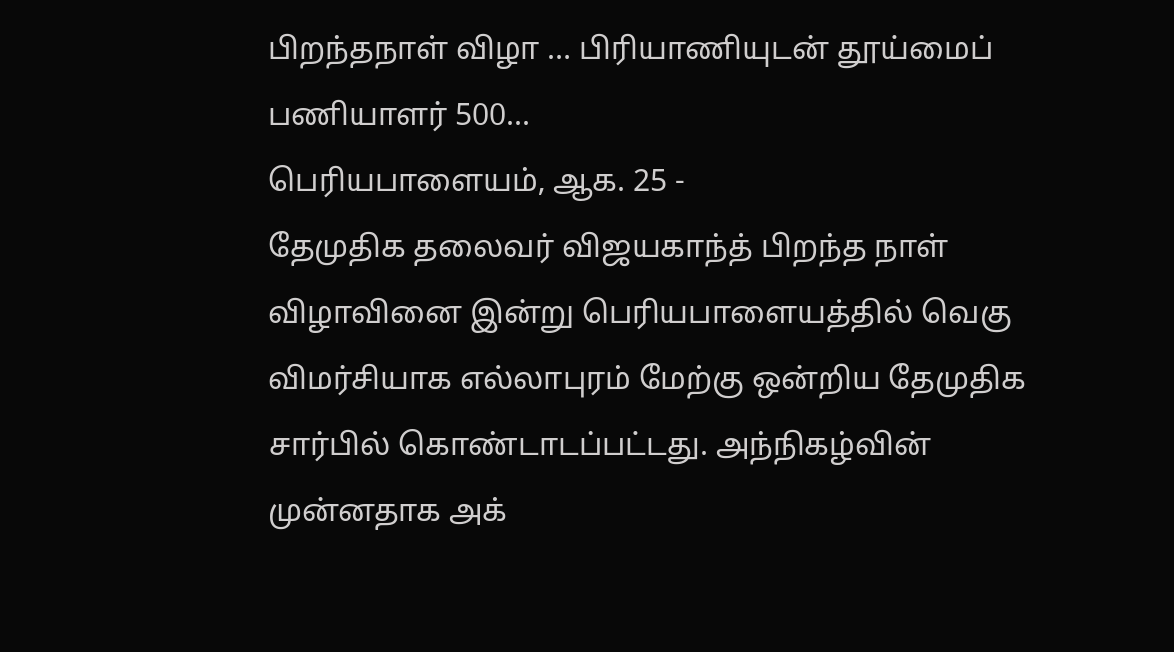பிறந்தநாள் விழா … பிரியாணியுடன் தூய்மைப் பணியாளர் 500...
பெரியபாளையம், ஆக. 25 -
தேமுதிக தலைவர் விஜயகாந்த் பிறந்த நாள் விழாவினை இன்று பெரியபாளையத்தில் வெகு விமர்சியாக எல்லாபுரம் மேற்கு ஒன்றிய தேமுதிக சார்பில் கொண்டாடப்பட்டது. அந்நிகழ்வின் முன்னதாக அக்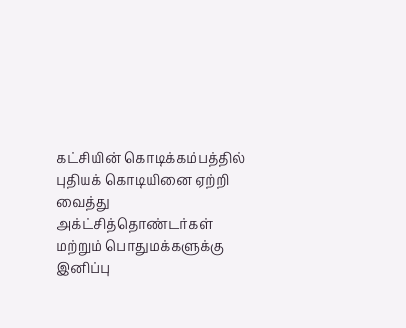கட்சியின் கொடிக்கம்பத்தில் புதியக் கொடியினை ஏற்றி வைத்து அக்ட்சித்தொண்டர்கள் மற்றும் பொதுமக்களுக்கு இனிப்பு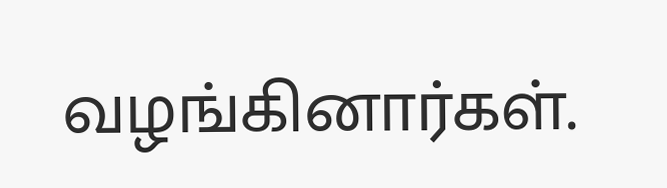வழங்கினார்கள்.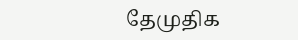தேமுதிக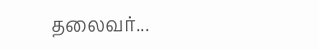தலைவர்...